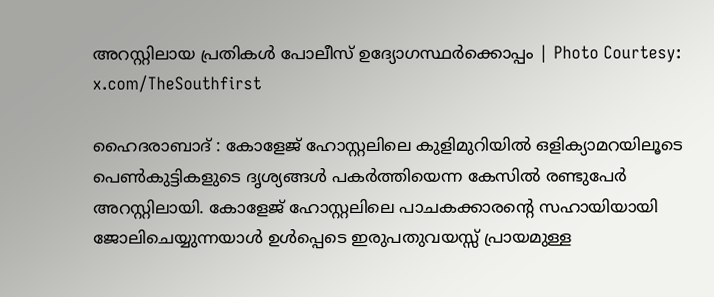അറസ്റ്റിലായ പ്രതികൾ പോലീസ് ഉദ്യോഗസ്ഥർക്കൊപ്പം | Photo Courtesy: x.com/TheSouthfirst

ഹൈദരാബാദ് : കോളേജ് ഹോസ്റ്റലിലെ കുളിമുറിയില്‍ ഒളിക്യാമറയിലൂടെ പെണ്‍കുട്ടികളുടെ ദൃശ്യങ്ങള്‍ പകര്‍ത്തിയെന്ന കേസില്‍ രണ്ടുപേര്‍ അറസ്റ്റിലായി. കോളേജ് ഹോസ്റ്റലിലെ പാചകക്കാരന്റെ സഹായിയായി ജോലിചെയ്യുന്നയാള്‍ ഉള്‍പ്പെടെ ഇരുപതുവയസ്സ് പ്രായമുള്ള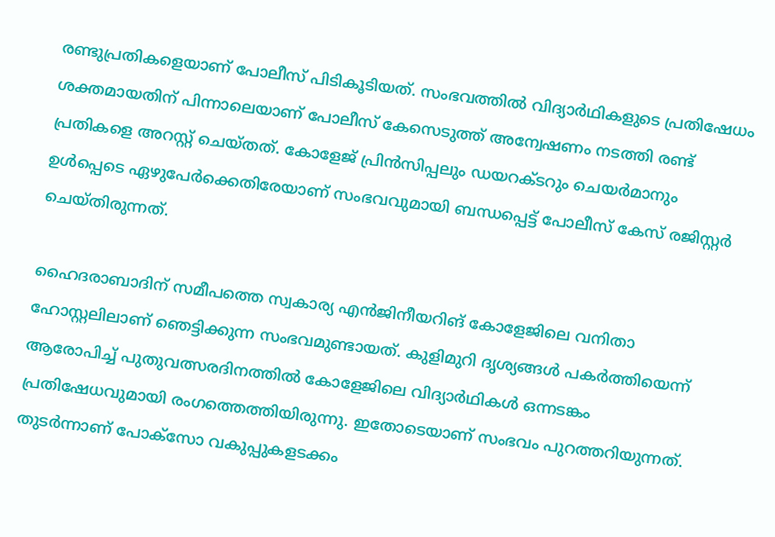രണ്ടുപ്രതികളെയാണ് പോലീസ് പിടികൂടിയത്. സംഭവത്തില്‍ വിദ്യാര്‍ഥികളുടെ പ്രതിഷേധം ശക്തമായതിന് പിന്നാലെയാണ് പോലീസ് കേസെടുത്ത് അന്വേഷണം നടത്തി രണ്ട് പ്രതികളെ അറസ്റ്റ് ചെയ്തത്. കോളേജ് പ്രിന്‍സിപ്പലും ഡയറക്ടറും ചെയര്‍മാനും ഉള്‍പ്പെടെ ഏഴുപേര്‍ക്കെതിരേയാണ് സംഭവവുമായി ബന്ധപ്പെട്ട് പോലീസ് കേസ് രജിസ്റ്റര്‍ ചെയ്തിരുന്നത്.

ഹൈദരാബാദിന് സമീപത്തെ സ്വകാര്യ എന്‍ജിനീയറിങ് കോളേജിലെ വനിതാ ഹോസ്റ്റലിലാണ് ഞെട്ടിക്കുന്ന സംഭവമുണ്ടായത്. കുളിമുറി ദൃശ്യങ്ങള്‍ പകര്‍ത്തിയെന്ന് ആരോപിച്ച് പുതുവത്സരദിനത്തില്‍ കോളേജിലെ വിദ്യാര്‍ഥികള്‍ ഒന്നടങ്കം പ്രതിഷേധവുമായി രംഗത്തെത്തിയിരുന്നു. ഇതോടെയാണ് സംഭവം പുറത്തറിയുന്നത്. തുടര്‍ന്നാണ് പോക്‌സോ വകുപ്പുകളടക്കം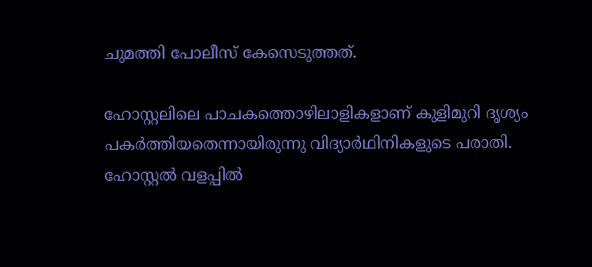ചുമത്തി പോലീസ് കേസെടുത്തത്.

ഹോസ്റ്റലിലെ പാചകത്തൊഴിലാളികളാണ് കുളിമുറി ദൃശ്യം പകര്‍ത്തിയതെന്നായിരുന്നു വിദ്യാര്‍ഥിനികളുടെ പരാതി. ഹോസ്റ്റല്‍ വളപ്പില്‍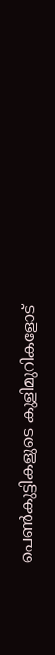പെണ്‍കുട്ടികളുടെ കുളിമുറികളോട്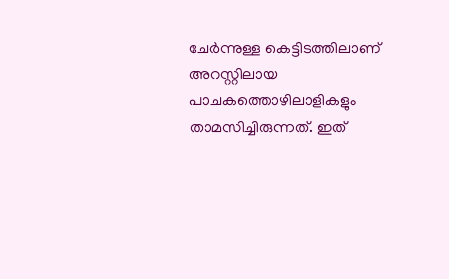ചേര്‍ന്നുള്ള കെട്ടിടത്തിലാണ് അറസ്റ്റിലായ പാചകത്തൊഴിലാളികളും താമസിച്ചിരുന്നത്. ഇത്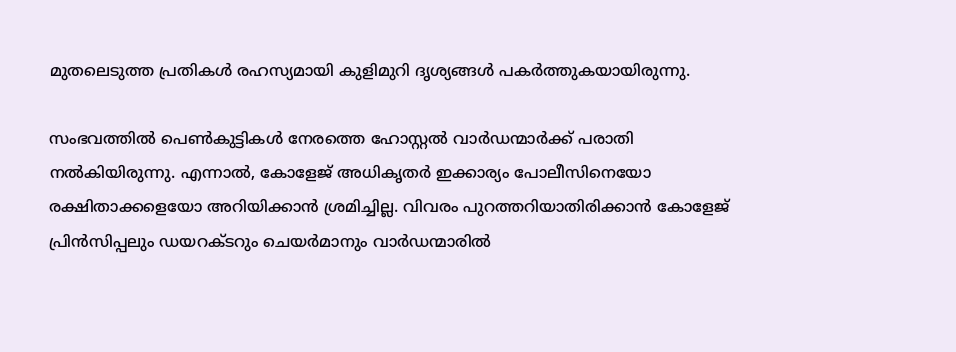മുതലെടുത്ത പ്രതികള്‍ രഹസ്യമായി കുളിമുറി ദൃശ്യങ്ങള്‍ പകര്‍ത്തുകയായിരുന്നു.

സംഭവത്തില്‍ പെണ്‍കുട്ടികള്‍ നേരത്തെ ഹോസ്റ്റല്‍ വാര്‍ഡന്മാര്‍ക്ക് പരാതി നല്‍കിയിരുന്നു. എന്നാല്‍, കോളേജ് അധികൃതര്‍ ഇക്കാര്യം പോലീസിനെയോ രക്ഷിതാക്കളെയോ അറിയിക്കാന്‍ ശ്രമിച്ചില്ല. വിവരം പുറത്തറിയാതിരിക്കാന്‍ കോളേജ് പ്രിന്‍സിപ്പലും ഡയറക്ടറും ചെയര്‍മാനും വാര്‍ഡന്മാരില്‍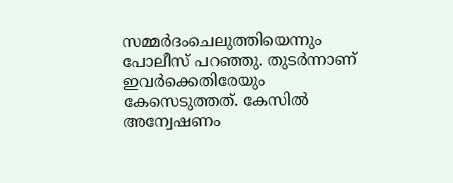സമ്മര്‍ദംചെലുത്തിയെന്നും പോലീസ് പറഞ്ഞു. തുടര്‍ന്നാണ് ഇവര്‍ക്കെതിരേയും കേസെടുത്തത്. കേസില്‍ അന്വേഷണം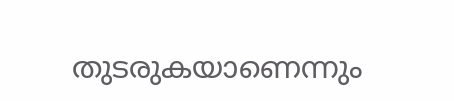തുടരുകയാണെന്നും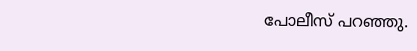പോലീസ് പറഞ്ഞു.